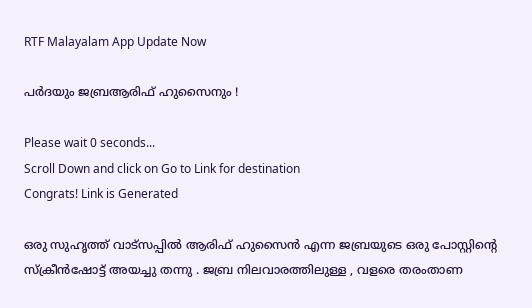RTF Malayalam App Update Now

പർദയും ജബ്രആരിഫ് ഹുസൈനും !

Please wait 0 seconds...
Scroll Down and click on Go to Link for destination
Congrats! Link is Generated

ഒരു സുഹൃത്ത് വാട്സപ്പിൽ ആരിഫ് ഹുസൈൻ എന്ന ജബ്രയുടെ ഒരു പോസ്റ്റിന്റെ സ്ക്രീൻഷോട്ട് അയച്ചു തന്നു . ജബ്ര നിലവാരത്തിലുള്ള , വളരെ തരംതാണ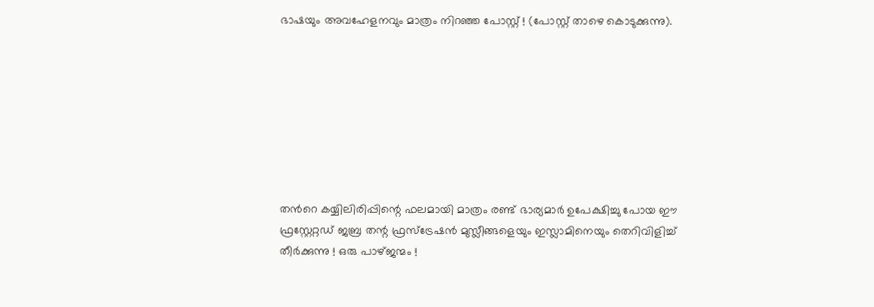ഭാഷയും അവഹേളനവും മാത്രം നിറഞ്ഞ പോസ്റ്റ് ! (പോസ്റ്റ് താഴെ കൊടുക്കുന്നു).








തൻറെ കയ്യിലിരിപ്പിന്റെ ഫലമായി മാത്രം രണ്ട് ഭാര്യമാർ ഉപേക്ഷിച്ചു പോയ ഈ ഫ്രസ്റ്റേറ്റഡ് ജബ്ര തന്റ ഫ്രസ്ട്രേഷൻ മുസ്ലീങ്ങളെയും ഇസ്ലാമിനെയും തെറിവിളിച്ച് തീർക്കുന്നു ! ഒരു പാഴ്ജന്മം !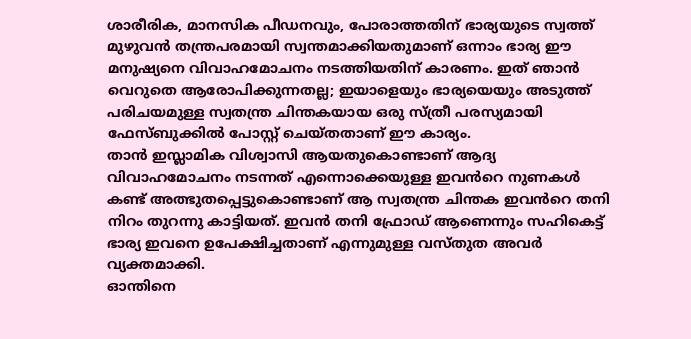ശാരീരിക, മാനസിക പീഡനവും, പോരാത്തതിന് ഭാര്യയുടെ സ്വത്ത് മുഴുവൻ തന്ത്രപരമായി സ്വന്തമാക്കിയതുമാണ് ഒന്നാം ഭാര്യ ഈ മനുഷ്യനെ വിവാഹമോചനം നടത്തിയതിന് കാരണം. ഇത് ഞാൻ വെറുതെ ആരോപിക്കുന്നതല്ല; ഇയാളെയും ഭാര്യയെയും അടുത്ത് പരിചയമുള്ള സ്വതന്ത്ര ചിന്തകയായ ഒരു സ്ത്രീ പരസ്യമായി ഫേസ്ബുക്കിൽ പോസ്റ്റ് ചെയ്തതാണ് ഈ കാര്യം.
താൻ ഇസ്ലാമിക വിശ്വാസി ആയതുകൊണ്ടാണ് ആദ്യ വിവാഹമോചനം നടന്നത് എന്നൊക്കെയുള്ള ഇവൻറെ നുണകൾ കണ്ട് അത്ഭുതപ്പെട്ടുകൊണ്ടാണ് ആ സ്വതന്ത്ര ചിന്തക ഇവൻറെ തനി നിറം തുറന്നു കാട്ടിയത്. ഇവൻ തനി ഫ്രോഡ് ആണെന്നും സഹികെട്ട് ഭാര്യ ഇവനെ ഉപേക്ഷിച്ചതാണ് എന്നുമുള്ള വസ്തുത അവർ വ്യക്തമാക്കി.
ഓന്തിനെ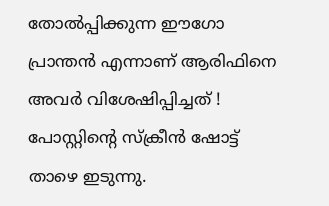തോൽപ്പിക്കുന്ന ഈഗോ പ്രാന്തൻ എന്നാണ് ആരിഫിനെ അവർ വിശേഷിപ്പിച്ചത് ! പോസ്റ്റിന്റെ സ്ക്രീൻ ഷോട്ട് താഴെ ഇടുന്നു.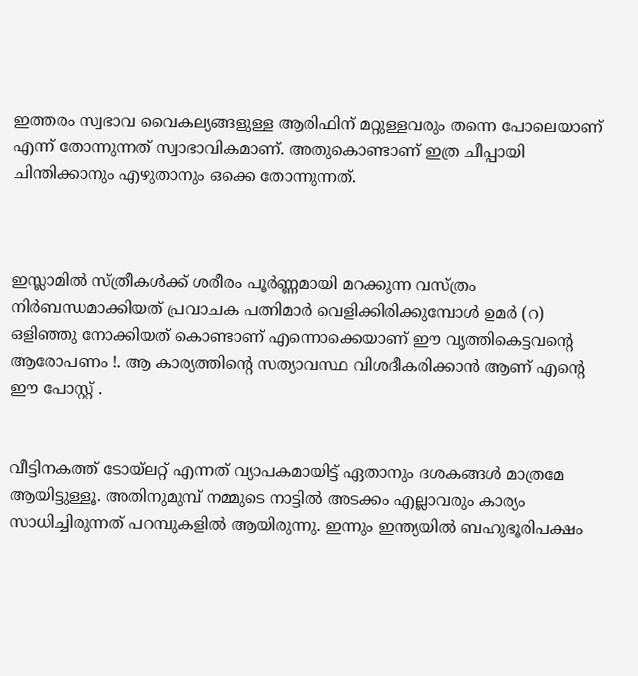ഇത്തരം സ്വഭാവ വൈകല്യങ്ങളുള്ള ആരിഫിന് മറ്റുള്ളവരും തന്നെ പോലെയാണ് എന്ന് തോന്നുന്നത് സ്വാഭാവികമാണ്. അതുകൊണ്ടാണ് ഇത്ര ചീപ്പായി ചിന്തിക്കാനും എഴുതാനും ഒക്കെ തോന്നുന്നത്.



ഇസ്ലാമിൽ സ്ത്രീകൾക്ക് ശരീരം പൂർണ്ണമായി മറക്കുന്ന വസ്ത്രം നിർബന്ധമാക്കിയത് പ്രവാചക പത്നിമാർ വെളിക്കിരിക്കുമ്പോൾ ഉമർ (റ) ഒളിഞ്ഞു നോക്കിയത് കൊണ്ടാണ് എന്നൊക്കെയാണ് ഈ വൃത്തികെട്ടവന്റെ ആരോപണം !. ആ കാര്യത്തിന്റെ സത്യാവസ്ഥ വിശദീകരിക്കാൻ ആണ് എന്റെ ഈ പോസ്റ്റ് .


വീട്ടിനകത്ത് ടോയ്ലറ്റ് എന്നത് വ്യാപകമായിട്ട് ഏതാനും ദശകങ്ങൾ മാത്രമേ ആയിട്ടുള്ളൂ. അതിനുമുമ്പ് നമ്മുടെ നാട്ടിൽ അടക്കം എല്ലാവരും കാര്യം സാധിച്ചിരുന്നത് പറമ്പുകളിൽ ആയിരുന്നു. ഇന്നും ഇന്ത്യയിൽ ബഹുഭൂരിപക്ഷം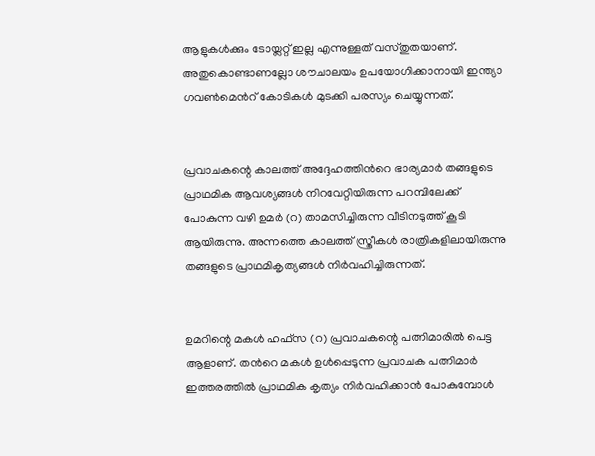ആളുകൾക്കും ടോയ്ലറ്റ് ഇല്ല എന്നുള്ളത് വസ്തുതയാണ്. അതുകൊണ്ടാണല്ലോ ശൗചാലയം ഉപയോഗിക്കാനായി ഇന്ത്യാ ഗവൺമെൻറ് കോടികൾ മുടക്കി പരസ്യം ചെയ്യുന്നത്.


പ്രവാചകന്റെ കാലത്ത് അദ്ദേഹത്തിൻറെ ഭാര്യമാർ തങ്ങളുടെ പ്രാഥമിക ആവശ്യങ്ങൾ നിറവേറ്റിയിരുന്ന പറമ്പിലേക്ക് പോകുന്ന വഴി ഉമർ (റ) താമസിച്ചിരുന്ന വീടിനടുത്ത് കൂടി ആയിരുന്നു. അന്നത്തെ കാലത്ത് സ്ത്രീകൾ രാത്രികളിലായിരുന്നു തങ്ങളുടെ പ്രാഥമികൃത്യങ്ങൾ നിർവഹിച്ചിരുന്നത്.


ഉമറിന്റെ മകൾ ഹഫ്സ (റ) പ്രവാചകന്റെ പത്നിമാരിൽ പെട്ട ആളാണ്. തൻറെ മകൾ ഉൾപ്പെടുന്ന പ്രവാചക പത്നിമാർ ഇത്തരത്തിൽ പ്രാഥമിക കൃത്യം നിർവഹിക്കാൻ പോകുമ്പോൾ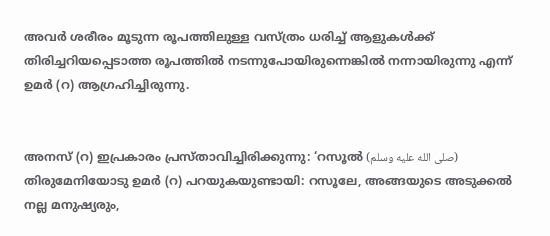അവർ ശരീരം മൂടുന്ന രൂപത്തിലുള്ള വസ്ത്രം ധരിച്ച് ആളുകൾക്ക് തിരിച്ചറിയപ്പെടാത്ത രൂപത്തിൽ നടന്നുപോയിരുന്നെങ്കിൽ നന്നായിരുന്നു എന്ന് ഉമർ (റ) ആഗ്രഹിച്ചിരുന്നു.


അനസ് (റ) ഇപ്രകാരം പ്രസ്താവിച്ചിരിക്കുന്നു: ‘റസൂല്‍ (صلى الله عليه وسلم) തിരുമേനിയോടു ഉമര്‍ (റ) പറയുകയുണ്ടായി: റസൂലേ, അങ്ങയുടെ അടുക്കല്‍ നല്ല മനുഷ്യരും,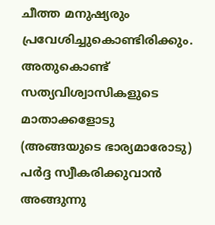ചീത്ത മനുഷ്യരും പ്രവേശിച്ചുകൊണ്ടിരിക്കും. അതുകൊണ്ട് സത്യവിശ്വാസികളുടെ മാതാക്കളോടു (അങ്ങയുടെ ഭാര്യമാരോടു) പര്‍ദ്ദ സ്വീകരിക്കുവാന്‍ അങ്ങുന്നു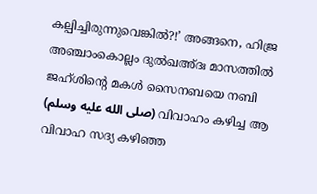കല്പിച്ചിരുന്നുവെങ്കില്‍?!’ അങ്ങനെ, ഹിജ്ര അഞ്ചാംകൊല്ലം ദുല്‍ഖഅ്ദഃ മാസത്തില്‍ ജഹ്ശിന്‍റെ മകള്‍ സൈനബയെ നബി (صلى الله عليه وسلم) വിവാഹം കഴിച്ച ആ വിവാഹ സദ്യ കഴിഞ്ഞ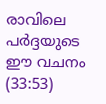രാവിലെ പര്‍ദ്ദയുടെ ഈ വചനം (33:53)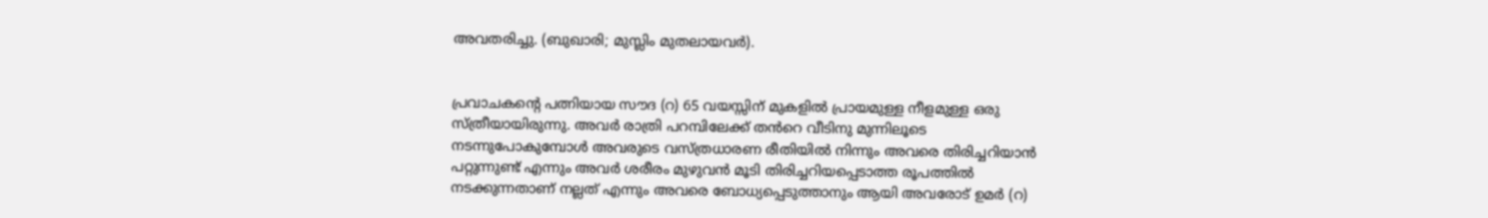അവതരിച്ചു. (ബുഖാരി; മുസ്ലിം മുതലായവര്‍).


പ്രവാചകന്റെ പത്നിയായ സൗദ (റ) 65 വയസ്സിന് മുകളിൽ പ്രായമുള്ള നീളമുള്ള ഒരു സ്ത്രീയായിരുന്നു. അവർ രാത്രി പറമ്പിലേക്ക് തൻറെ വീടിനു മുന്നിലൂടെ നടന്നുപോകുമ്പോൾ അവരുടെ വസ്ത്രധാരണ രീതിയിൽ നിന്നും അവരെ തിരിച്ചറിയാൻ പറ്റുന്നുണ്ട് എന്നും അവർ ശരീരം മുഴുവൻ മൂടി തിരിച്ചറിയപ്പെടാത്ത രൂപത്തിൽ നടക്കുന്നതാണ് നല്ലത് എന്നും അവരെ ബോധ്യപ്പെടുത്താനും ആയി അവരോട് ഉമർ (റ)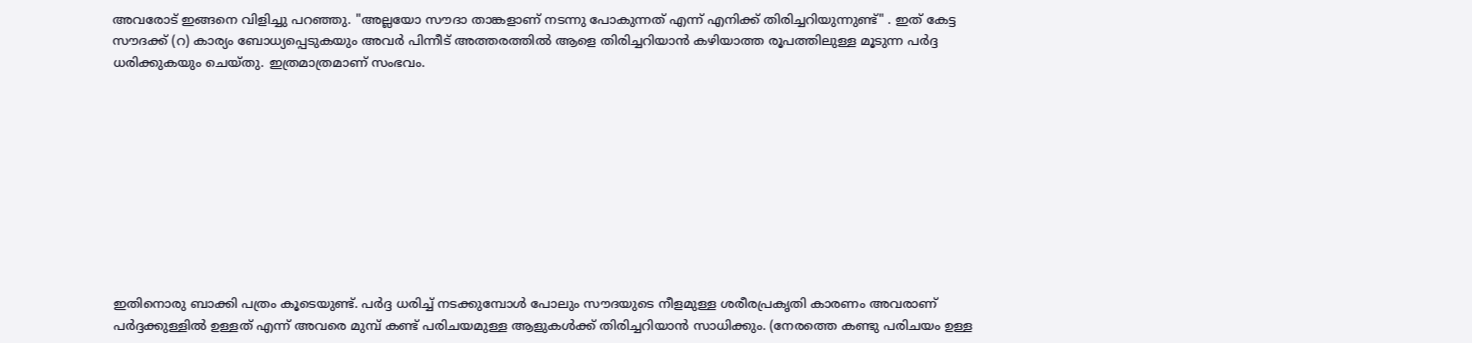അവരോട് ഇങ്ങനെ വിളിച്ചു പറഞ്ഞു. "അല്ലയോ സൗദാ താങ്കളാണ് നടന്നു പോകുന്നത് എന്ന് എനിക്ക് തിരിച്ചറിയുന്നുണ്ട്" . ഇത് കേട്ട സൗദക്ക് (റ) കാര്യം ബോധ്യപ്പെടുകയും അവർ പിന്നീട് അത്തരത്തിൽ ആളെ തിരിച്ചറിയാൻ കഴിയാത്ത രൂപത്തിലുള്ള മൂടുന്ന പർദ്ദ ധരിക്കുകയും ചെയ്തു. ഇത്രമാത്രമാണ് സംഭവം.










ഇതിനൊരു ബാക്കി പത്രം കൂടെയുണ്ട്. പർദ്ദ ധരിച്ച് നടക്കുമ്പോൾ പോലും സൗദയുടെ നീളമുള്ള ശരീരപ്രകൃതി കാരണം അവരാണ് പർദ്ദക്കുള്ളിൽ ഉള്ളത് എന്ന് അവരെ മുമ്പ് കണ്ട് പരിചയമുള്ള ആളുകൾക്ക് തിരിച്ചറിയാൻ സാധിക്കും. (നേരത്തെ കണ്ടു പരിചയം ഉള്ള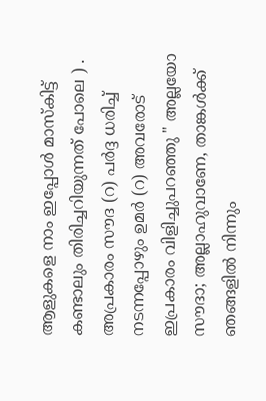ആളുകളെ നാം ഇപ്പോൾ മാസ്കിട്ട് കണ്ടാലും തിരിച്ചറിയുന്നത് പോലെ ) . അപ്രകാരം സൗദ (റ) പർദ്ദ ധരിച്ച് നടന്നപ്പോഴും ഉമർ (റ) അവരോട് ഇപ്രകാരം വിളിച്ചുപറഞ്ഞു " അല്ലയോ സൗദാ; അല്ലാഹുവാണേ, താങ്കൾക്ക് ഞങ്ങളിൽ നിന്നും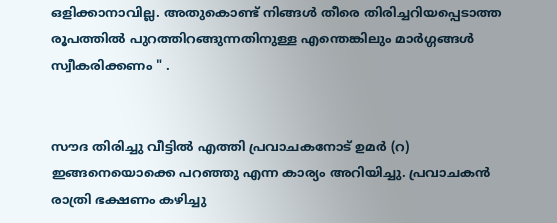ഒളിക്കാനാവില്ല. അതുകൊണ്ട് നിങ്ങൾ തീരെ തിരിച്ചറിയപ്പെടാത്ത രൂപത്തിൽ പുറത്തിറങ്ങുന്നതിനുള്ള എന്തെങ്കിലും മാർഗ്ഗങ്ങൾ സ്വീകരിക്കണം " .


സൗദ തിരിച്ചു വീട്ടിൽ എത്തി പ്രവാചകനോട് ഉമർ (റ) ഇങ്ങനെയൊക്കെ പറഞ്ഞു എന്ന കാര്യം അറിയിച്ചു. പ്രവാചകൻ രാത്രി ഭക്ഷണം കഴിച്ചു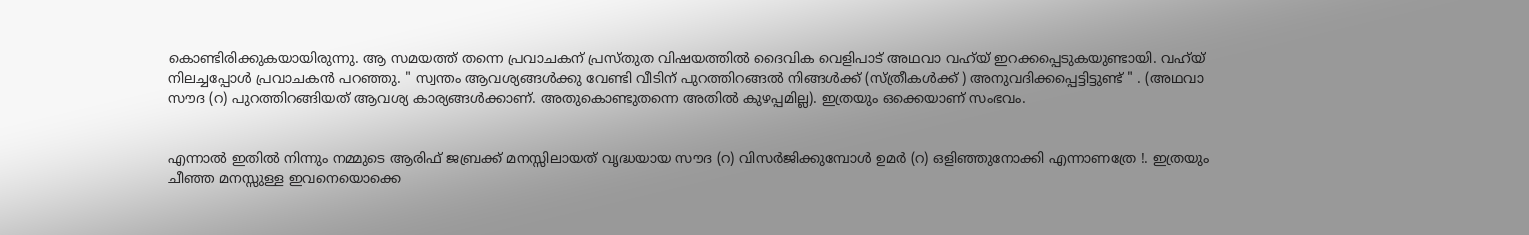കൊണ്ടിരിക്കുകയായിരുന്നു. ആ സമയത്ത് തന്നെ പ്രവാചകന് പ്രസ്തുത വിഷയത്തിൽ ദൈവിക വെളിപാട് അഥവാ വഹ്‌യ് ഇറക്കപ്പെടുകയുണ്ടായി. വഹ്‌യ് നിലച്ചപ്പോൾ പ്രവാചകൻ പറഞ്ഞു. " സ്വന്തം ആവശ്യങ്ങൾക്കു വേണ്ടി വീടിന് പുറത്തിറങ്ങൽ നിങ്ങൾക്ക് (സ്ത്രീകൾക്ക് ) അനുവദിക്കപ്പെട്ടിട്ടുണ്ട് " . (അഥവാ സൗദ (റ) പുറത്തിറങ്ങിയത് ആവശ്യ കാര്യങ്ങൾക്കാണ്. അതുകൊണ്ടുതന്നെ അതിൽ കുഴപ്പമില്ല). ഇത്രയും ഒക്കെയാണ് സംഭവം.


എന്നാൽ ഇതിൽ നിന്നും നമ്മുടെ ആരിഫ് ജബ്രക്ക് മനസ്സിലായത് വൃദ്ധയായ സൗദ (റ) വിസർജിക്കുമ്പോൾ ഉമർ (റ) ഒളിഞ്ഞുനോക്കി എന്നാണത്രേ !. ഇത്രയും ചീഞ്ഞ മനസ്സുള്ള ഇവനെയൊക്കെ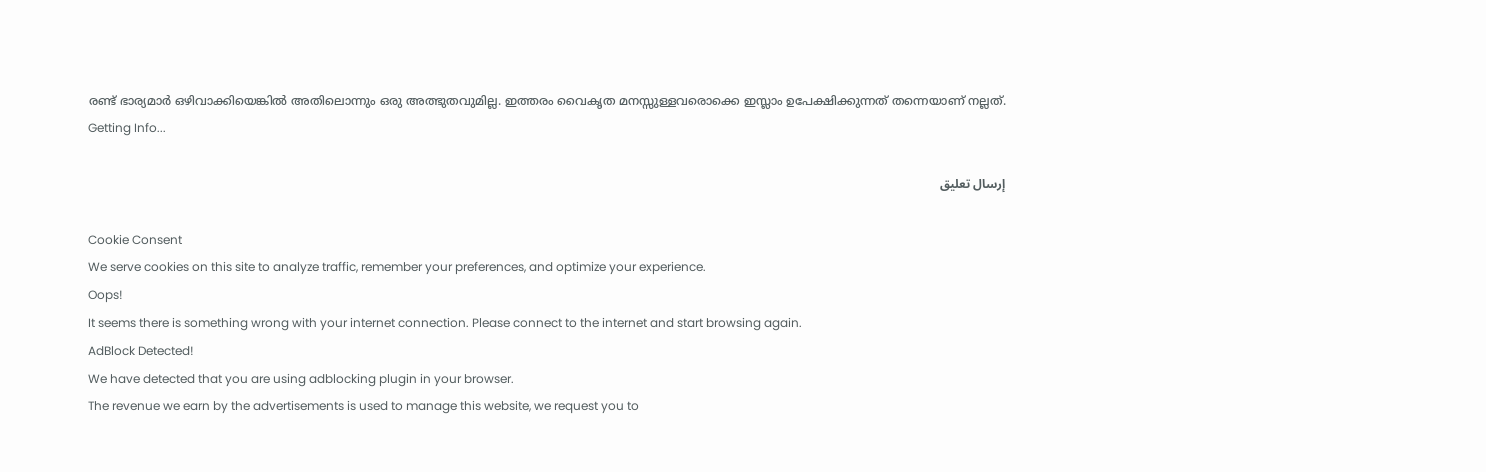രണ്ട് ഭാര്യമാർ ഒഴിവാക്കിയെങ്കിൽ അതിലൊന്നും ഒരു അത്ഭുതവുമില്ല. ഇത്തരം വൈകൃത മനസ്സുള്ളവരൊക്കെ ഇസ്ലാം ഉപേക്ഷിക്കുന്നത് തന്നെയാണ് നല്ലത്.
Getting Info...

إرسال تعليق

Cookie Consent
We serve cookies on this site to analyze traffic, remember your preferences, and optimize your experience.
Oops!
It seems there is something wrong with your internet connection. Please connect to the internet and start browsing again.
AdBlock Detected!
We have detected that you are using adblocking plugin in your browser.
The revenue we earn by the advertisements is used to manage this website, we request you to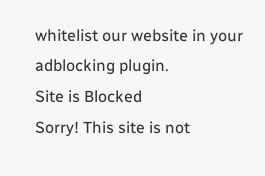whitelist our website in your adblocking plugin.
Site is Blocked
Sorry! This site is not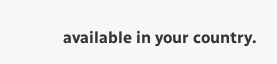available in your country.